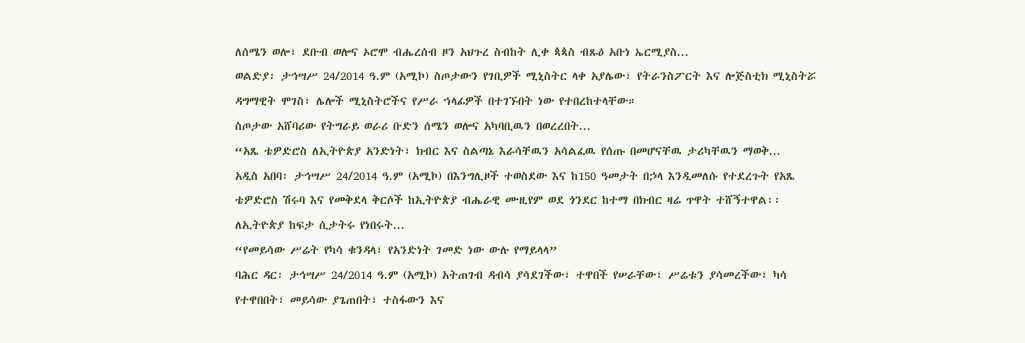ለሰሜን ወሎ፣ ደቡብ ወሎና ኦሮሞ ብሔረሰብ ዞን አህጉረ ስብከት ሊቀ ጳጳስ ብጹዕ አቡነ ኤርሚያስ...
ወልድያ፡ ታኅሣሥ 24/2014 ዓ.ም (አሚኮ) ስጦታውን የገቢዎች ሚኒስትር ላቀ አያሌው፣ የትራንስፖርት እና ሎጅስቲክ ሚኒስትሯ ዳግማዊት ሞገስ፣ ሌሎች ሚኒስትሮችና የሥራ ኀላፊዎች በተገኙበት ነው የተበረከተላቸው።
ስጦታው አሸባሪው የትግራይ ወራሪ ቡድን ሰሜን ወሎና አካባቢዉን በወረረበት...
“አጼ ቴዎድሮስ ለኢትዮጵያ አንድነት፣ ክብር እና ስልጣኔ እራሳቸዉን አሳልፈዉ የሰጡ በመሆናቸዉ ታሪካቸዉን ማወቅ...
አዲስ አበባ፡ ታኅሣሥ 24/2014 ዓ.ም (አሚኮ) በእንግሊዞች ተወስደው እና ከ150 ዓመታት በኃላ እንዲመለሱ የተደረጉት የአጼ ቴዎድሮስ ሽሩባ እና የመቅደላ ቅርሶች ከኢትዮጵያ ብሔራዊ ሙዚየም ወደ ጎንደር ከተማ በክብር ዛሬ ጥዋት ተሸኝተዋል፡፡
ለኢትዮጵያ ከፍታ ሲታትሩ የነበሩት...
“የመይሳው ሥሬት የካሳ ቁንዳላ፣ የአንድነት ገመድ ነው ውሉ የማይላላ”
ባሕር ዳር፡ ታኅሣሥ 24/2014 ዓ.ም (አሚኮ) አትጠገብ ዳብሳ ያሳደገችው፣ ተዋበች የሠራቸው፣ ሥሬቱን ያሳመረችው፣ ካሳ የተዋበበት፣ መይሳው ያጌጠበት፣ ተስፋውን እና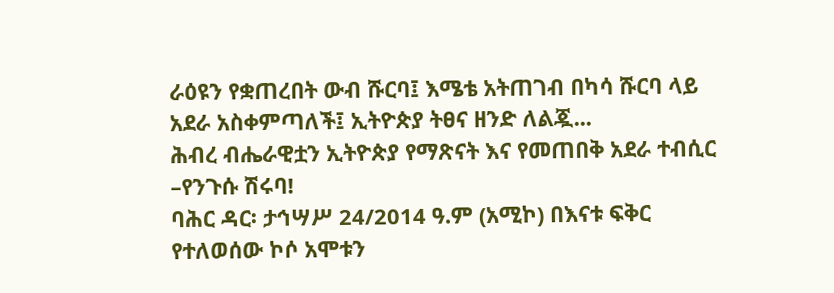ራዕዩን የቋጠረበት ውብ ሹርባ፤ እሜቴ አትጠገብ በካሳ ሹርባ ላይ አደራ አስቀምጣለች፤ ኢትዮጵያ ትፀና ዘንድ ለልጇ...
ሕብረ ብሔራዊቷን ኢትዮጵያ የማጽናት እና የመጠበቅ አደራ ተብሲር –የንጉሱ ሽሩባ!
ባሕር ዳር፡ ታኅሣሥ 24/2014 ዓ.ም (አሚኮ) በእናቱ ፍቅር የተለወሰው ኮሶ አሞቱን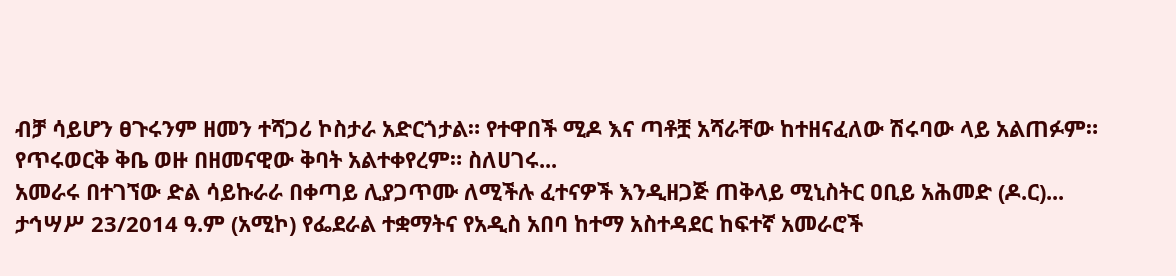ብቻ ሳይሆን ፀጉሩንም ዘመን ተሻጋሪ ኮስታራ አድርጎታል። የተዋበች ሚዶ እና ጣቶቿ አሻራቸው ከተዘናፈለው ሽሩባው ላይ አልጠፉም። የጥሩወርቅ ቅቤ ወዙ በዘመናዊው ቅባት አልተቀየረም። ስለሀገሩ...
አመራሩ በተገኘው ድል ሳይኩራራ በቀጣይ ሊያጋጥሙ ለሚችሉ ፈተናዎች እንዲዘጋጅ ጠቅላይ ሚኒስትር ዐቢይ አሕመድ (ዶ.ር)...
ታኅሣሥ 23/2014 ዓ.ም (አሚኮ) የፌደራል ተቋማትና የአዲስ አበባ ከተማ አስተዳደር ከፍተኛ አመራሮች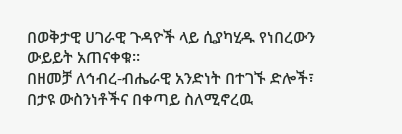በወቅታዊ ሀገራዊ ጉዳዮች ላይ ሲያካሂዱ የነበረውን ውይይት አጠናቀቁ።
በዘመቻ ለኅብረ-ብሔራዊ አንድነት በተገኙ ድሎች፣ በታዩ ውስንነቶችና በቀጣይ ስለሚኖረዉ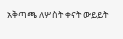አቅጣጫ ለሦስት ቀናት ውይይት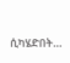ሲካሄድበት...